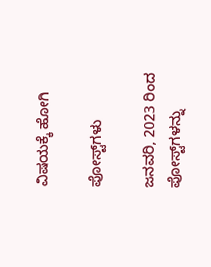ವಿಷಯಕ್ಕೆ ಹೋಗಿ

ಪೋಸ್ಟ್‌ಗಳು

ಜನವರಿ, 2023 ರಿಂದ ಪೋಸ್ಟ್‌ಗಳನ್ನು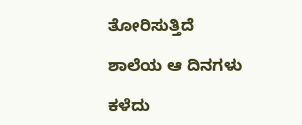ತೋರಿಸುತ್ತಿದೆ

ಶಾಲೆಯ ಆ ದಿನಗಳು

ಕಳೆದು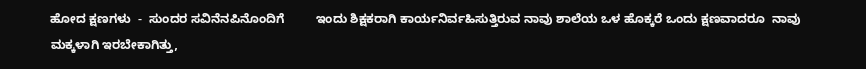ಹೋದ ಕ್ಷಣಗಳು  -  ಸುಂದರ ಸವಿನೆನಪಿನೊಂದಿಗೆ         ಇಂದು ಶಿಕ್ಷಕರಾಗಿ ಕಾರ್ಯನಿರ್ವಹಿಸುತ್ತಿರುವ ನಾವು ಶಾಲೆಯ ಒಳ ಹೊಕ್ಕರೆ ಒಂದು ಕ್ಷಣವಾದರೂ  ನಾವು ಮಕ್ಕಳಾಗಿ ಇರಬೇಕಾಗಿತ್ತು,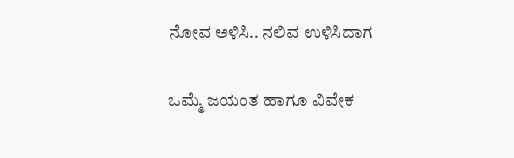ನೋವ ಅಳಿಸಿ.. ನಲಿವ ಉಳಿಸಿದಾಗ

ಒಮ್ಮೆ ಜಯಂತ ಹಾಗೂ ವಿವೇಕ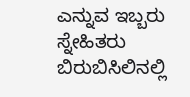ಎನ್ನುವ ಇಬ್ಬರು ಸ್ನೇಹಿತರು ಬಿರುಬಿಸಿಲಿನಲ್ಲಿ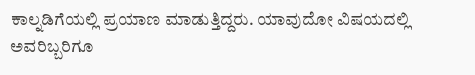ಕಾಲ್ನಡಿಗೆಯಲ್ಲಿ ಪ್ರಯಾಣ ಮಾಡುತ್ತಿದ್ದರು. ಯಾವುದೋ ವಿಷಯದಲ್ಲಿ ಅವರಿಬ್ಬರಿಗೂ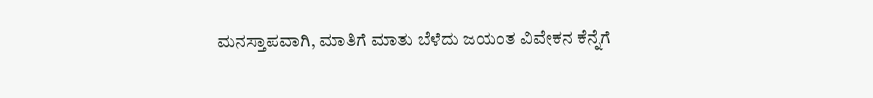ಮನಸ್ತಾಪವಾಗಿ, ಮಾತಿಗೆ ಮಾತು ಬೆಳೆದು ಜಯಂತ ವಿವೇಕನ ಕೆನ್ನೆಗೆ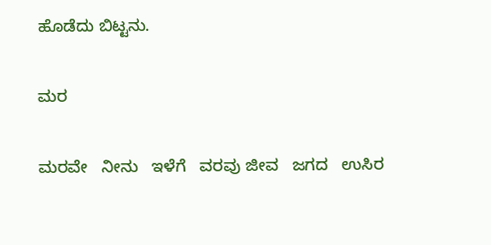ಹೊಡೆದು ಬಿಟ್ಟನು.

ಮರ

ಮರವೇ   ನೀನು   ಇಳೆಗೆ   ವರವು ಜೀವ   ಜಗದ   ಉಸಿರ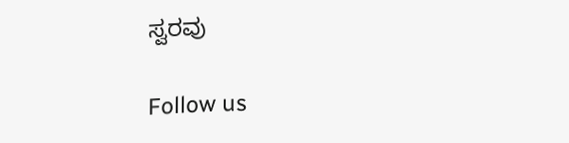ಸ್ವರವು

Follow us